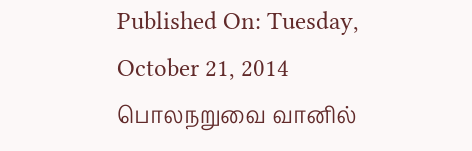Published On: Tuesday, October 21, 2014
பொலநறுவை வானில்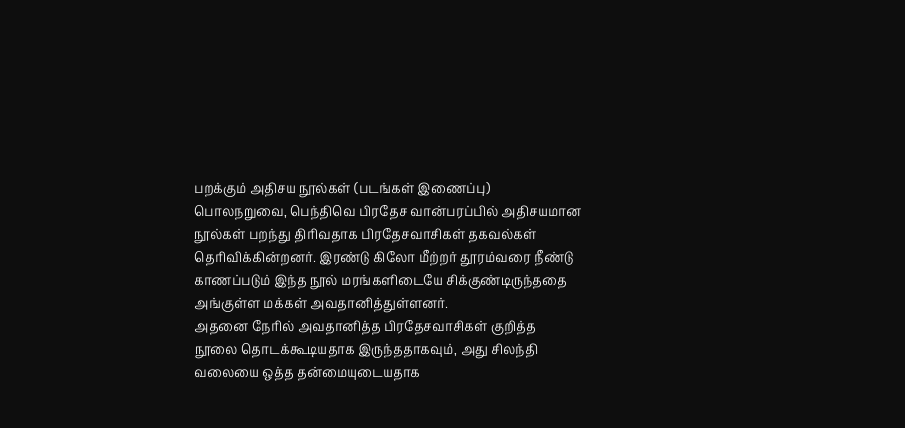பறக்கும் அதிசய நூல்கள் (படங்கள் இணைப்பு)
பொலநறுவை, பெந்திவெ பிரதேச வான்பரப்பில் அதிசயமான நூல்கள் பறந்து திரிவதாக பிரதேசவாசிகள் தகவல்கள் தெரிவிக்கின்றனர். இரண்டு கிலோ மீற்றர் தூரம்வரை நீண்டு காணப்படும் இந்த நூல் மரங்களிடையே சிக்குண்டிருந்ததை அங்குள்ள மக்கள் அவதானித்துள்ளனர்.
அதனை நேரில் அவதானித்த பிரதேசவாசிகள் குறித்த நூலை தொடக்கூடியதாக இருந்ததாகவும், அது சிலந்தி வலையை ஒத்த தன்மையுடையதாக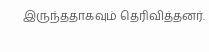இருந்ததாகவும் தெரிவித்தனர்.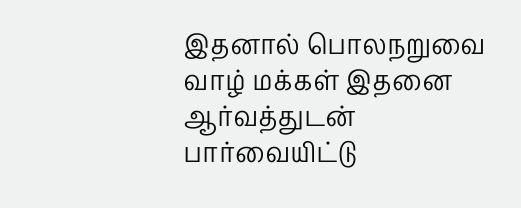இதனால் பொலநறுவை வாழ் மக்கள் இதனை ஆர்வத்துடன் பார்வையிட்டு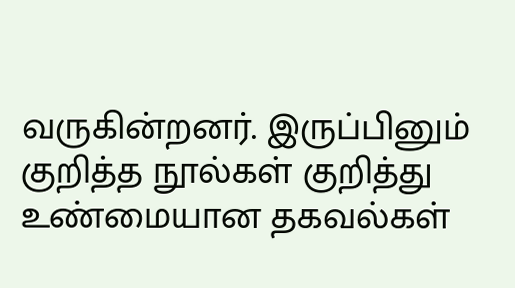வருகின்றனர். இருப்பினும் குறித்த நூல்கள் குறித்து உண்மையான தகவல்கள்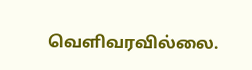வெளிவரவில்லை.